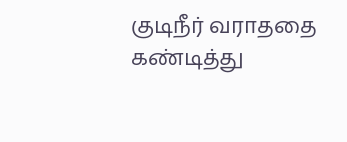குடிநீர் வராததை கண்டித்து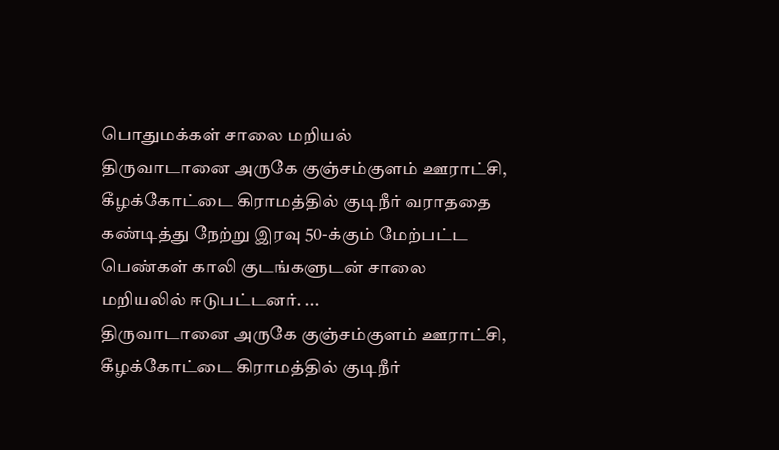பொதுமக்கள் சாலை மறியல்
திருவாடானை அருகே குஞ்சம்குளம் ஊராட்சி, கீழக்கோட்டை கிராமத்தில் குடிநீர் வராததை கண்டித்து நேற்று இரவு 50-க்கும் மேற்பட்ட பெண்கள் காலி குடங்களுடன் சாலை மறியலில் ஈடுபட்டனர். ...
திருவாடானை அருகே குஞ்சம்குளம் ஊராட்சி, கீழக்கோட்டை கிராமத்தில் குடிநீர்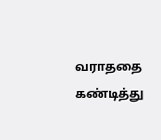வராததை கண்டித்து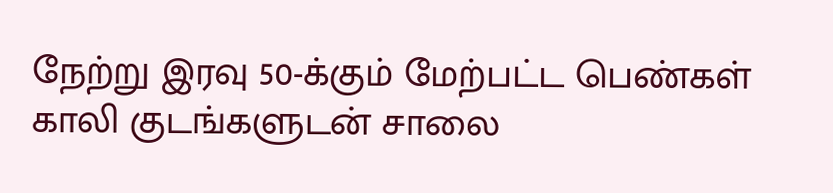நேற்று இரவு 50-க்கும் மேற்பட்ட பெண்கள் காலி குடங்களுடன் சாலை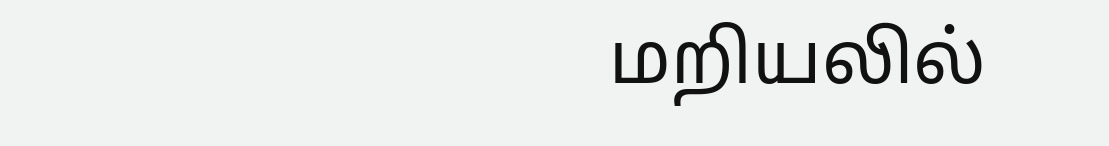மறியலில்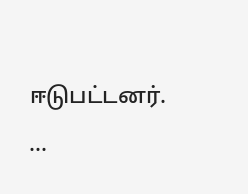ஈடுபட்டனர். ...